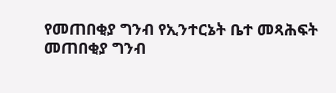የመጠበቂያ ግንብ የኢንተርኔት ቤተ መጻሕፍት
መጠበቂያ ግንብ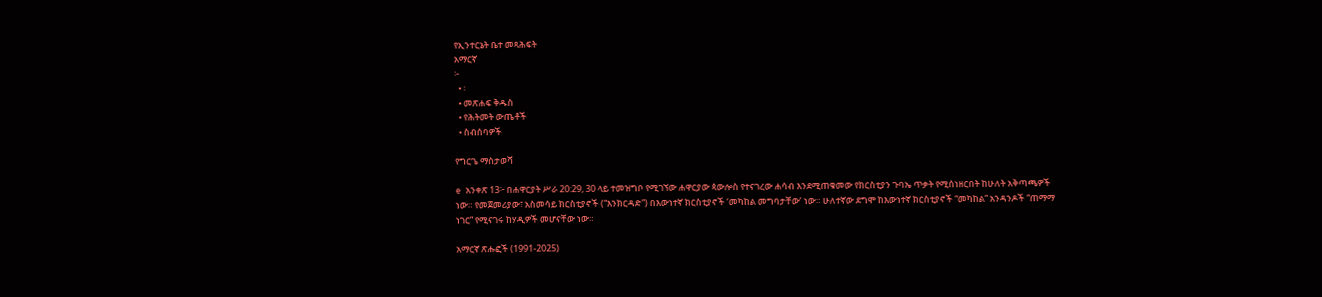የኢንተርኔት ቤተ መጻሕፍት
አማርኛ
፦
  • ፡
  • መጽሐፍ ቅዱስ
  • የሕትመት ውጤቶች
  • ስብሰባዎች

የግርጌ ማስታወሻ

e አንቀጽ 13፦ በሐዋርያት ሥራ 20:29, 30 ላይ ተመዝግቦ የሚገኘው ሐዋርያው ጳውሎስ የተናገረው ሐሳብ እንደሚጠቁመው የክርስቲያን ጉባኤ ጥቃት የሚሰነዘርበት ከሁለት አቅጣጫዎች ነው። የመጀመሪያው፣ አስመሳይ ክርስቲያኖች (“እንክርዳድ”) በእውነተኛ ክርስቲያኖች ‘መካከል መግባታቸው’ ነው። ሁለተኛው ደግሞ ከእውነተኛ ክርስቲያኖች “መካከል” አንዳንዶች “ጠማማ ነገር” የሚናገሩ ከሃዲዎች መሆናቸው ነው።

አማርኛ ጽሑፎች (1991-2025)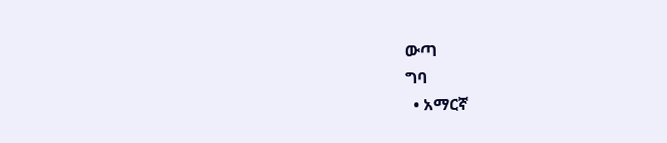ውጣ
ግባ
  • አማርኛ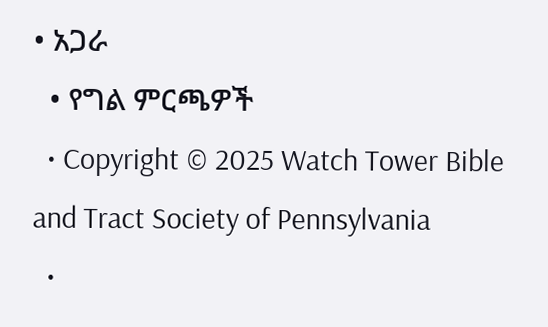• አጋራ
  • የግል ምርጫዎች
  • Copyright © 2025 Watch Tower Bible and Tract Society of Pennsylvania
  •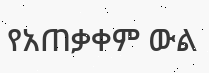የአጠቃቀም ውል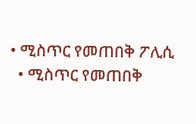• ሚስጥር የመጠበቅ ፖሊሲ
  • ሚስጥር የመጠበቅ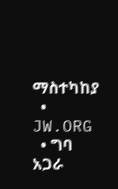ማስተካከያ
  • JW.ORG
  • ግባ
አጋራ